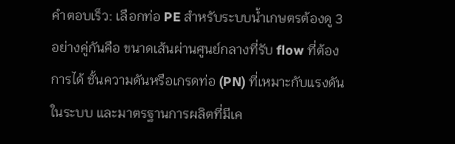คำตอบเร็ว: เลือกท่อ PE สำหรับระบบน้ำเกษตรต้องดู 3 อย่างคู่กันคือ ขนาดเส้นผ่านศูนย์กลางที่รับ flow ที่ต้องการได้ ชั้นความดันหรือเกรดท่อ (PN) ที่เหมาะกับแรงดันในระบบ และมาตรฐานการผลิตที่มีเค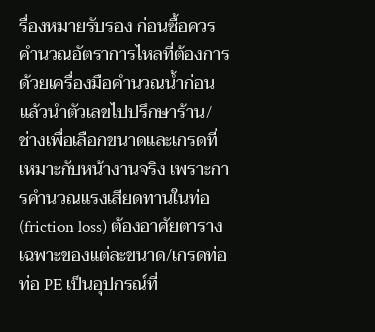รื่องหมายรับรอง ก่อนซื้อควรคำนวณอัตราการไหลที่ต้องการด้วยเครื่องมือคำนวณน้ำก่อน แล้วนำตัวเลขไปปรึกษาร้าน/ช่างเพื่อเลือกขนาดและเกรดที่เหมาะกับหน้างานจริง เพราะการคำนวณแรงเสียดทานในท่อ (friction loss) ต้องอาศัยตารางเฉพาะของแต่ละขนาด/เกรดท่อ
ท่อ PE เป็นอุปกรณ์ที่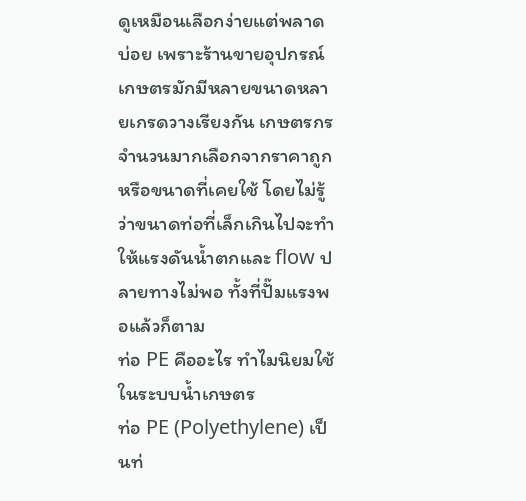ดูเหมือนเลือกง่ายแต่พลาดบ่อย เพราะร้านขายอุปกรณ์เกษตรมักมีหลายขนาดหลายเกรดวางเรียงกัน เกษตรกรจำนวนมากเลือกจากราคาถูกหรือขนาดที่เคยใช้ โดยไม่รู้ว่าขนาดท่อที่เล็กเกินไปจะทำให้แรงดันน้ำตกและ flow ปลายทางไม่พอ ทั้งที่ปั๊มแรงพอแล้วก็ตาม
ท่อ PE คืออะไร ทำไมนิยมใช้ในระบบน้ำเกษตร
ท่อ PE (Polyethylene) เป็นท่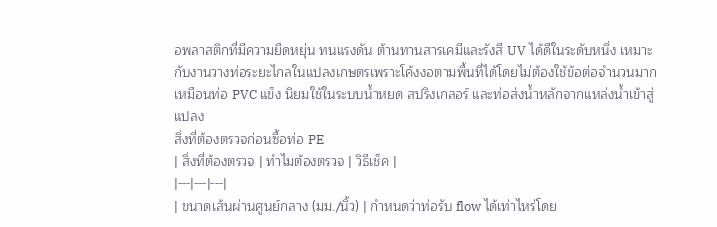อพลาสติกที่มีความยืดหยุ่น ทนแรงดัน ต้านทานสารเคมีและรังสี UV ได้ดีในระดับหนึ่ง เหมาะกับงานวางท่อระยะไกลในแปลงเกษตรเพราะโค้งงอตามพื้นที่ได้โดยไม่ต้องใช้ข้อต่อจำนวนมากเหมือนท่อ PVC แข็ง นิยมใช้ในระบบน้ำหยด สปริงเกลอร์ และท่อส่งน้ำหลักจากแหล่งน้ำเข้าสู่แปลง
สิ่งที่ต้องตรวจก่อนซื้อท่อ PE
| สิ่งที่ต้องตรวจ | ทำไมต้องตรวจ | วิธีเช็ค |
|---|---|---|
| ขนาดเส้นผ่านศูนย์กลาง (มม./นิ้ว) | กำหนดว่าท่อรับ flow ได้เท่าไหร่โดย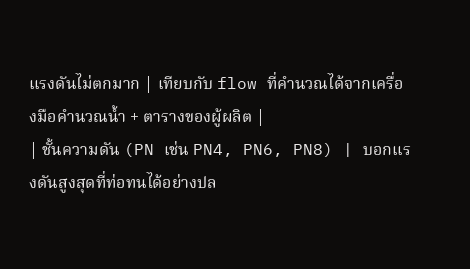แรงดันไม่ตกมาก | เทียบกับ flow ที่คำนวณได้จากเครื่องมือคำนวณน้ำ + ตารางของผู้ผลิต |
| ชั้นความดัน (PN เช่น PN4, PN6, PN8) | บอกแรงดันสูงสุดที่ท่อทนได้อย่างปล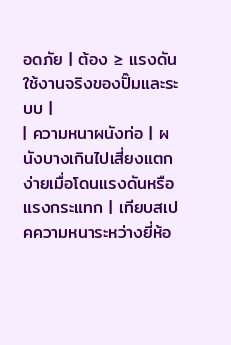อดภัย | ต้อง ≥ แรงดันใช้งานจริงของปั๊มและระบบ |
| ความหนาผนังท่อ | ผนังบางเกินไปเสี่ยงแตกง่ายเมื่อโดนแรงดันหรือแรงกระแทก | เทียบสเปคความหนาระหว่างยี่ห้อ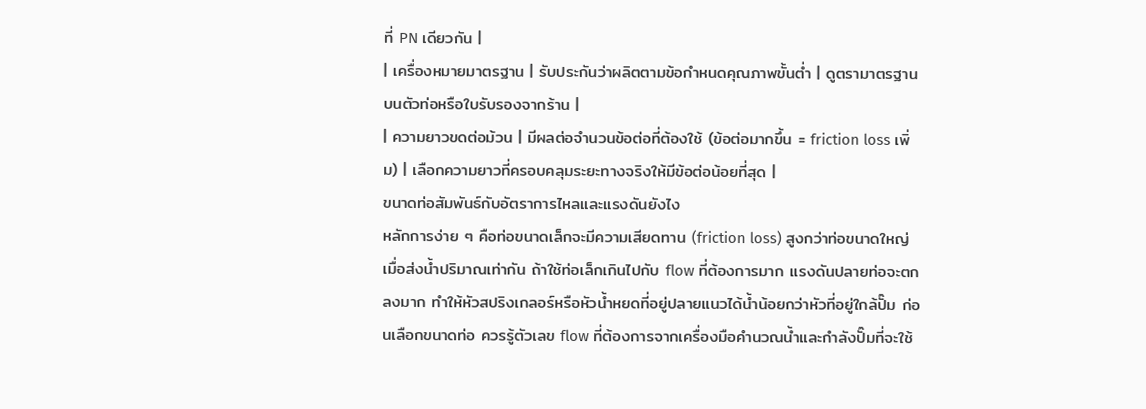ที่ PN เดียวกัน |
| เครื่องหมายมาตรฐาน | รับประกันว่าผลิตตามข้อกำหนดคุณภาพขั้นต่ำ | ดูตรามาตรฐานบนตัวท่อหรือใบรับรองจากร้าน |
| ความยาวขดต่อม้วน | มีผลต่อจำนวนข้อต่อที่ต้องใช้ (ข้อต่อมากขึ้น = friction loss เพิ่ม) | เลือกความยาวที่ครอบคลุมระยะทางจริงให้มีข้อต่อน้อยที่สุด |
ขนาดท่อสัมพันธ์กับอัตราการไหลและแรงดันยังไง
หลักการง่าย ๆ คือท่อขนาดเล็กจะมีความเสียดทาน (friction loss) สูงกว่าท่อขนาดใหญ่เมื่อส่งน้ำปริมาณเท่ากัน ถ้าใช้ท่อเล็กเกินไปกับ flow ที่ต้องการมาก แรงดันปลายท่อจะตกลงมาก ทำให้หัวสปริงเกลอร์หรือหัวน้ำหยดที่อยู่ปลายแนวได้น้ำน้อยกว่าหัวที่อยู่ใกล้ปั๊ม ก่อนเลือกขนาดท่อ ควรรู้ตัวเลข flow ที่ต้องการจากเครื่องมือคำนวณน้ำและกำลังปั๊มที่จะใช้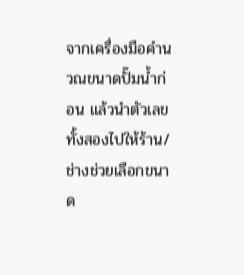จากเครื่องมือคำนวณขนาดปั๊มน้ำก่อน แล้วนำตัวเลขทั้งสองไปให้ร้าน/ช่างช่วยเลือกขนาด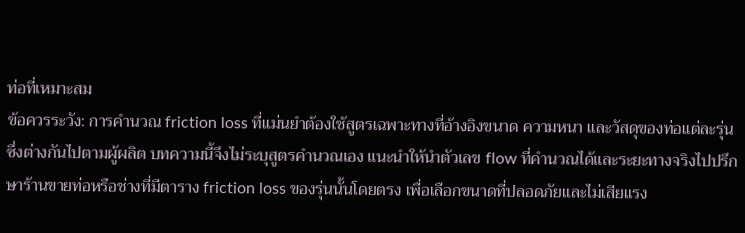ท่อที่เหมาะสม
ข้อควรระวัง: การคำนวณ friction loss ที่แม่นยำต้องใช้สูตรเฉพาะทางที่อ้างอิงขนาด ความหนา และวัสดุของท่อแต่ละรุ่น ซึ่งต่างกันไปตามผู้ผลิต บทความนี้จึงไม่ระบุสูตรคำนวณเอง แนะนำให้นำตัวเลข flow ที่คำนวณได้และระยะทางจริงไปปรึกษาร้านขายท่อหรือช่างที่มีตาราง friction loss ของรุ่นนั้นโดยตรง เพื่อเลือกขนาดที่ปลอดภัยและไม่เสียแรง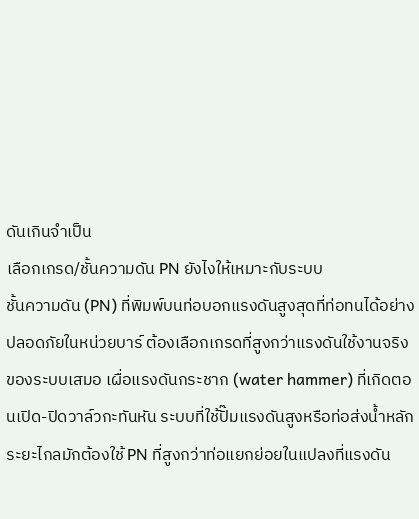ดันเกินจำเป็น
เลือกเกรด/ชั้นความดัน PN ยังไงให้เหมาะกับระบบ
ชั้นความดัน (PN) ที่พิมพ์บนท่อบอกแรงดันสูงสุดที่ท่อทนได้อย่างปลอดภัยในหน่วยบาร์ ต้องเลือกเกรดที่สูงกว่าแรงดันใช้งานจริงของระบบเสมอ เผื่อแรงดันกระชาก (water hammer) ที่เกิดตอนเปิด-ปิดวาล์วกะทันหัน ระบบที่ใช้ปั๊มแรงดันสูงหรือท่อส่งน้ำหลักระยะไกลมักต้องใช้ PN ที่สูงกว่าท่อแยกย่อยในแปลงที่แรงดัน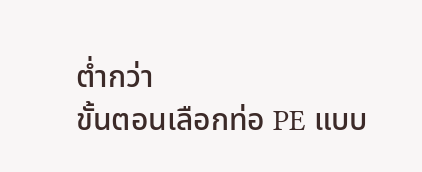ต่ำกว่า
ขั้นตอนเลือกท่อ PE แบบ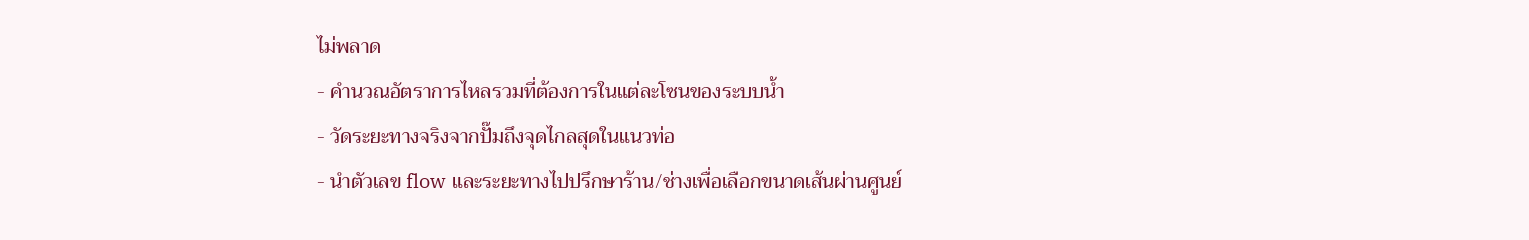ไม่พลาด
- คำนวณอัตราการไหลรวมที่ต้องการในแต่ละโซนของระบบน้ำ
- วัดระยะทางจริงจากปั๊มถึงจุดไกลสุดในแนวท่อ
- นำตัวเลข flow และระยะทางไปปรึกษาร้าน/ช่างเพื่อเลือกขนาดเส้นผ่านศูนย์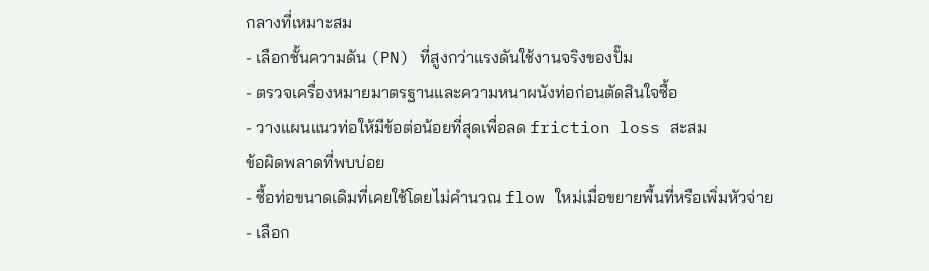กลางที่เหมาะสม
- เลือกชั้นความดัน (PN) ที่สูงกว่าแรงดันใช้งานจริงของปั๊ม
- ตรวจเครื่องหมายมาตรฐานและความหนาผนังท่อก่อนตัดสินใจซื้อ
- วางแผนแนวท่อให้มีข้อต่อน้อยที่สุดเพื่อลด friction loss สะสม
ข้อผิดพลาดที่พบบ่อย
- ซื้อท่อขนาดเดิมที่เคยใช้โดยไม่คำนวณ flow ใหม่เมื่อขยายพื้นที่หรือเพิ่มหัวจ่าย
- เลือก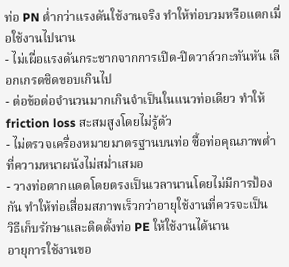ท่อ PN ต่ำกว่าแรงดันใช้งานจริง ทำให้ท่อบวมหรือแตกเมื่อใช้งานไปนาน
- ไม่เผื่อแรงดันกระชากจากการเปิด-ปิดวาล์วกะทันหัน เลือกเกรดชิดขอบเกินไป
- ต่อข้อต่อจำนวนมากเกินจำเป็นในแนวท่อเดียว ทำให้ friction loss สะสมสูงโดยไม่รู้ตัว
- ไม่ตรวจเครื่องหมายมาตรฐานบนท่อ ซื้อท่อคุณภาพต่ำที่ความหนาผนังไม่สม่ำเสมอ
- วางท่อตากแดดโดยตรงเป็นเวลานานโดยไม่มีการป้องกัน ทำให้ท่อเสื่อมสภาพเร็วกว่าอายุใช้งานที่ควรจะเป็น
วิธีเก็บรักษาและติดตั้งท่อ PE ให้ใช้งานได้นาน
อายุการใช้งานขอ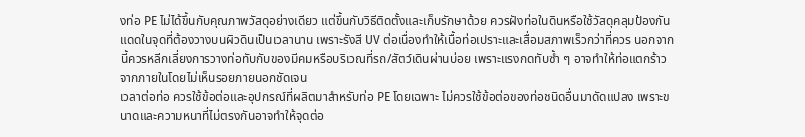งท่อ PE ไม่ได้ขึ้นกับคุณภาพวัสดุอย่างเดียว แต่ขึ้นกับวิธีติดตั้งและเก็บรักษาด้วย ควรฝังท่อในดินหรือใช้วัสดุคลุมป้องกันแดดในจุดที่ต้องวางบนผิวดินเป็นเวลานาน เพราะรังสี UV ต่อเนื่องทำให้เนื้อท่อเปราะและเสื่อมสภาพเร็วกว่าที่ควร นอกจากนี้ควรหลีกเลี่ยงการวางท่อทับกับของมีคมหรือบริเวณที่รถ/สัตว์เดินผ่านบ่อย เพราะแรงกดทับซ้ำ ๆ อาจทำให้ท่อแตกร้าวจากภายในโดยไม่เห็นรอยภายนอกชัดเจน
เวลาต่อท่อ ควรใช้ข้อต่อและอุปกรณ์ที่ผลิตมาสำหรับท่อ PE โดยเฉพาะ ไม่ควรใช้ข้อต่อของท่อชนิดอื่นมาดัดแปลง เพราะขนาดและความหนาที่ไม่ตรงกันอาจทำให้จุดต่อ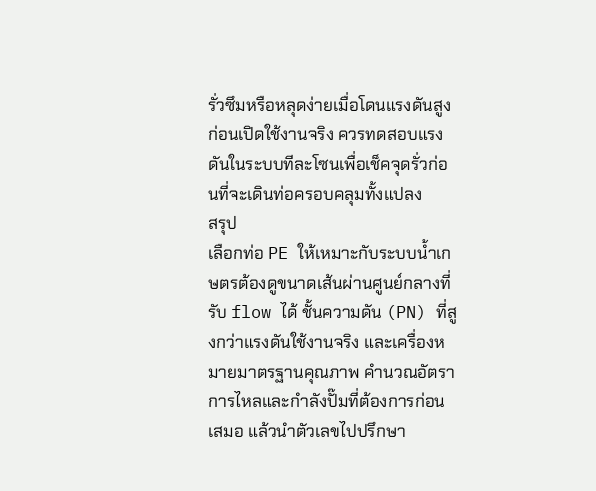รั่วซึมหรือหลุดง่ายเมื่อโดนแรงดันสูง ก่อนเปิดใช้งานจริง ควรทดสอบแรงดันในระบบทีละโซนเพื่อเช็คจุดรั่วก่อนที่จะเดินท่อครอบคลุมทั้งแปลง
สรุป
เลือกท่อ PE ให้เหมาะกับระบบน้ำเกษตรต้องดูขนาดเส้นผ่านศูนย์กลางที่รับ flow ได้ ชั้นความดัน (PN) ที่สูงกว่าแรงดันใช้งานจริง และเครื่องหมายมาตรฐานคุณภาพ คำนวณอัตราการไหลและกำลังปั๊มที่ต้องการก่อนเสมอ แล้วนำตัวเลขไปปรึกษา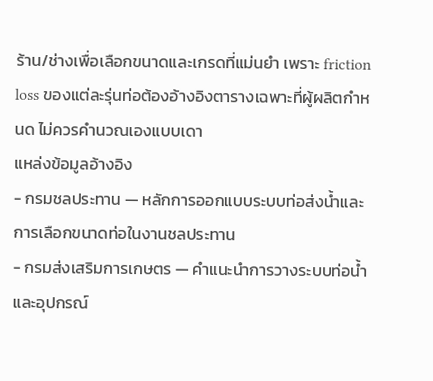ร้าน/ช่างเพื่อเลือกขนาดและเกรดที่แม่นยำ เพราะ friction loss ของแต่ละรุ่นท่อต้องอ้างอิงตารางเฉพาะที่ผู้ผลิตกำหนด ไม่ควรคำนวณเองแบบเดา
แหล่งข้อมูลอ้างอิง
- กรมชลประทาน — หลักการออกแบบระบบท่อส่งน้ำและการเลือกขนาดท่อในงานชลประทาน
- กรมส่งเสริมการเกษตร — คำแนะนำการวางระบบท่อน้ำและอุปกรณ์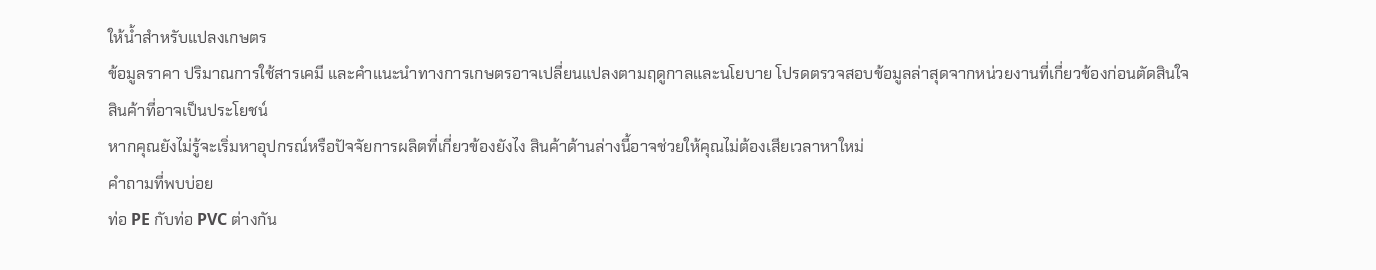ให้น้ำสำหรับแปลงเกษตร
ข้อมูลราคา ปริมาณการใช้สารเคมี และคำแนะนำทางการเกษตรอาจเปลี่ยนแปลงตามฤดูกาลและนโยบาย โปรดตรวจสอบข้อมูลล่าสุดจากหน่วยงานที่เกี่ยวข้องก่อนตัดสินใจ
สินค้าที่อาจเป็นประโยชน์
หากคุณยังไม่รู้จะเริ่มหาอุปกรณ์หรือปัจจัยการผลิตที่เกี่ยวข้องยังไง สินค้าด้านล่างนี้อาจช่วยให้คุณไม่ต้องเสียเวลาหาใหม่
คำถามที่พบบ่อย
ท่อ PE กับท่อ PVC ต่างกัน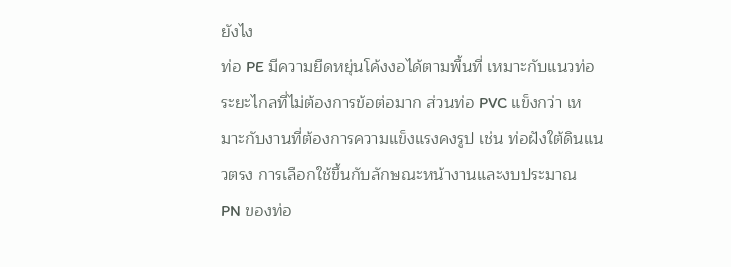ยังไง
ท่อ PE มีความยืดหยุ่นโค้งงอได้ตามพื้นที่ เหมาะกับแนวท่อระยะไกลที่ไม่ต้องการข้อต่อมาก ส่วนท่อ PVC แข็งกว่า เหมาะกับงานที่ต้องการความแข็งแรงคงรูป เช่น ท่อฝังใต้ดินแนวตรง การเลือกใช้ขึ้นกับลักษณะหน้างานและงบประมาณ
PN ของท่อ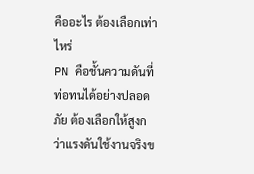คืออะไร ต้องเลือกเท่าไหร่
PN คือชั้นความดันที่ท่อทนได้อย่างปลอดภัย ต้องเลือกให้สูงกว่าแรงดันใช้งานจริงข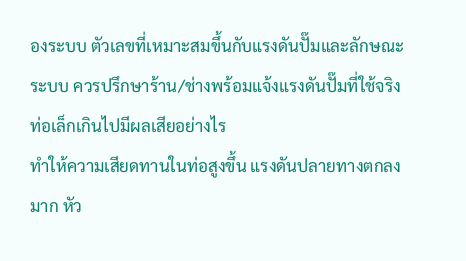องระบบ ตัวเลขที่เหมาะสมขึ้นกับแรงดันปั๊มและลักษณะระบบ ควรปรึกษาร้าน/ช่างพร้อมแจ้งแรงดันปั๊มที่ใช้จริง
ท่อเล็กเกินไปมีผลเสียอย่างไร
ทำให้ความเสียดทานในท่อสูงขึ้น แรงดันปลายทางตกลงมาก หัว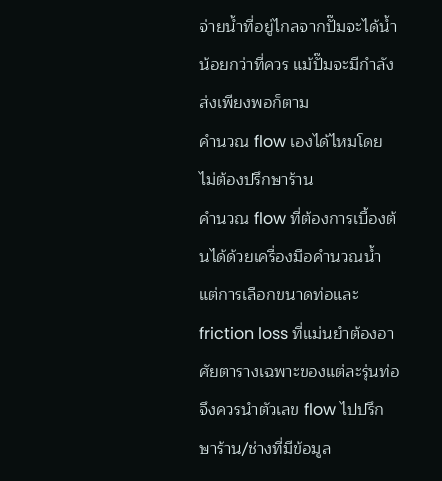จ่ายน้ำที่อยู่ไกลจากปั๊มจะได้น้ำน้อยกว่าที่ควร แม้ปั๊มจะมีกำลังส่งเพียงพอก็ตาม
คำนวณ flow เองได้ไหมโดยไม่ต้องปรึกษาร้าน
คำนวณ flow ที่ต้องการเบื้องต้นได้ด้วยเครื่องมือคำนวณน้ำ แต่การเลือกขนาดท่อและ friction loss ที่แม่นยำต้องอาศัยตารางเฉพาะของแต่ละรุ่นท่อ จึงควรนำตัวเลข flow ไปปรึกษาร้าน/ช่างที่มีข้อมูล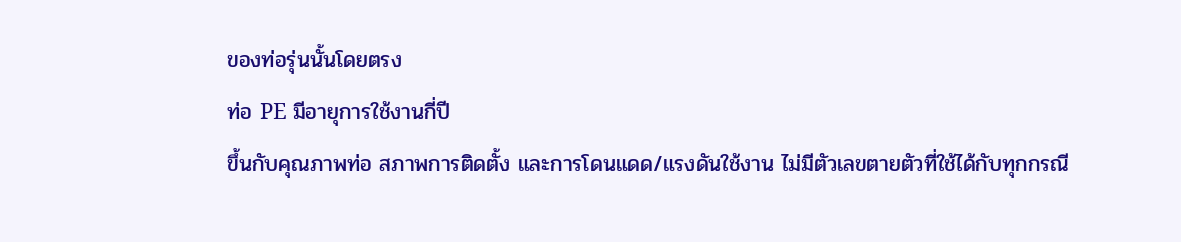ของท่อรุ่นนั้นโดยตรง
ท่อ PE มีอายุการใช้งานกี่ปี
ขึ้นกับคุณภาพท่อ สภาพการติดตั้ง และการโดนแดด/แรงดันใช้งาน ไม่มีตัวเลขตายตัวที่ใช้ได้กับทุกกรณี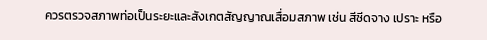ควรตรวจสภาพท่อเป็นระยะและสังเกตสัญญาณเสื่อมสภาพ เช่น สีซีดจาง เปราะ หรือ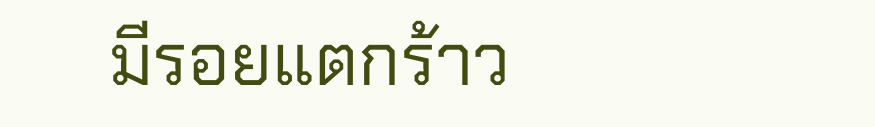มีรอยแตกร้าว